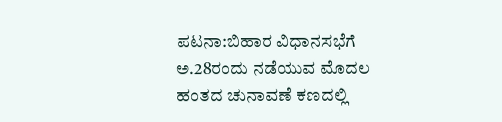ಪಟನಾ:ಬಿಹಾರ ವಿಧಾನಸಭೆಗೆ ಅ.28ರಂದು ನಡೆಯುವ ಮೊದಲ ಹಂತದ ಚುನಾವಣೆ ಕಣದಲ್ಲಿ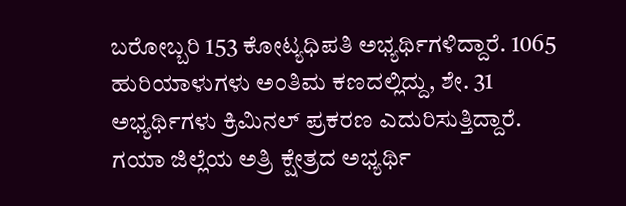ಬರೋಬ್ಬರಿ 153 ಕೋಟ್ಯಧಿಪತಿ ಅಭ್ಯರ್ಥಿಗಳಿದ್ದಾರೆ. 1065 ಹುರಿಯಾಳುಗಳು ಅಂತಿಮ ಕಣದಲ್ಲಿದ್ದು, ಶೇ. 31 ಅಭ್ಯರ್ಥಿಗಳು ಕ್ರಿಮಿನಲ್ ಪ್ರಕರಣ ಎದುರಿಸುತ್ತಿದ್ದಾರೆ.
ಗಯಾ ಜಿಲ್ಲೆಯ ಅತ್ರಿ ಕ್ಷೇತ್ರದ ಅಭ್ಯರ್ಥಿ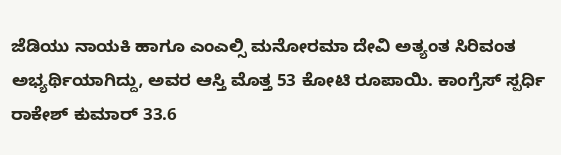ಜೆಡಿಯು ನಾಯಕಿ ಹಾಗೂ ಎಂಎಲ್ಸಿ ಮನೋರಮಾ ದೇವಿ ಅತ್ಯಂತ ಸಿರಿವಂತ ಅಭ್ಯರ್ಥಿಯಾಗಿದ್ದು, ಅವರ ಆಸ್ತಿ ಮೊತ್ತ 53 ಕೋಟಿ ರೂಪಾಯಿ. ಕಾಂಗ್ರೆಸ್ ಸ್ಪರ್ಧಿ ರಾಕೇಶ್ ಕುಮಾರ್ 33.6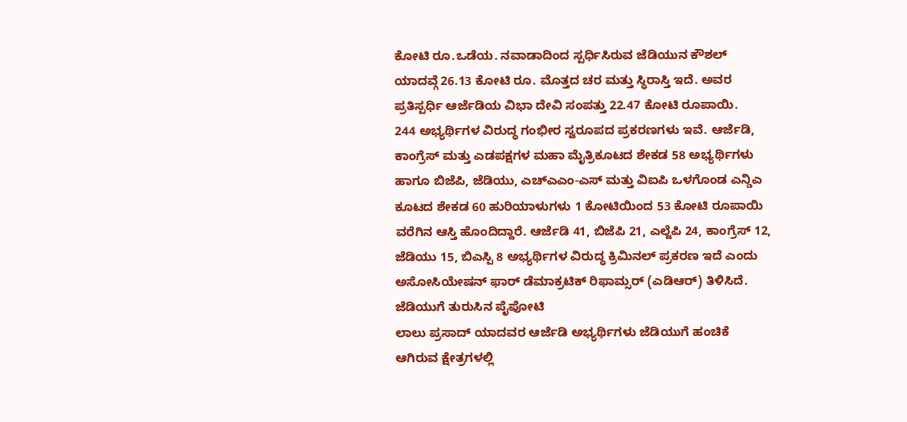ಕೋಟಿ ರೂ.ಒಡೆಯ. ನವಾಡಾದಿಂದ ಸ್ಪರ್ಧಿಸಿರುವ ಜೆಡಿಯುನ ಕೌಶಲ್ ಯಾದವ್ಗೆ 26.13 ಕೋಟಿ ರೂ. ಮೊತ್ತದ ಚರ ಮತ್ತು ಸ್ಥಿರಾಸ್ತಿ ಇದೆ. ಅವರ ಪ್ರತಿಸ್ಪರ್ಧಿ ಆರ್ಜೆಡಿಯ ವಿಭಾ ದೇವಿ ಸಂಪತ್ತು 22.47 ಕೋಟಿ ರೂಪಾಯಿ.
244 ಅಭ್ಯರ್ಥಿಗಳ ವಿರುದ್ಧ ಗಂಭೀರ ಸ್ವರೂಪದ ಪ್ರಕರಣಗಳು ಇವೆ. ಆರ್ಜೆಡಿ, ಕಾಂಗ್ರೆಸ್ ಮತ್ತು ಎಡಪಕ್ಷಗಳ ಮಹಾ ಮೈತ್ರಿಕೂಟದ ಶೇಕಡ 58 ಅಭ್ಯರ್ಥಿಗಳು ಹಾಗೂ ಬಿಜೆಪಿ, ಜೆಡಿಯು, ಎಚ್ಎಎಂ-ಎಸ್ ಮತ್ತು ವಿಐಪಿ ಒಳಗೊಂಡ ಎನ್ಡಿಎ ಕೂಟದ ಶೇಕಡ 60 ಹುರಿಯಾಳುಗಳು 1 ಕೋಟಿಯಿಂದ 53 ಕೋಟಿ ರೂಪಾಯಿ ವರೆಗಿನ ಆಸ್ತಿ ಹೊಂದಿದ್ದಾರೆ. ಆರ್ಜೆಡಿ 41, ಬಿಜೆಪಿ 21, ಎಲ್ಜೆಪಿ 24, ಕಾಂಗ್ರೆಸ್ 12, ಜೆಡಿಯು 15, ಬಿಎಸ್ಪಿ 8 ಅಭ್ಯರ್ಥಿಗಳ ವಿರುದ್ಧ ಕ್ರಿಮಿನಲ್ ಪ್ರಕರಣ ಇದೆ ಎಂದು ಅಸೋಸಿಯೇಷನ್ ಫಾರ್ ಡೆಮಾಕ್ರಟಿಕ್ ರಿಫಾಮ್ಸರ್ (ಎಡಿಆರ್) ತಿಳಿಸಿದೆ.
ಜೆಡಿಯುಗೆ ತುರುಸಿನ ಪೈಪೋಟಿ
ಲಾಲು ಪ್ರಸಾದ್ ಯಾದವರ ಆರ್ಜೆಡಿ ಅಭ್ಯರ್ಥಿಗಳು ಜೆಡಿಯುಗೆ ಹಂಚಿಕೆ ಆಗಿರುವ ಕ್ಷೇತ್ರಗಳಲ್ಲಿ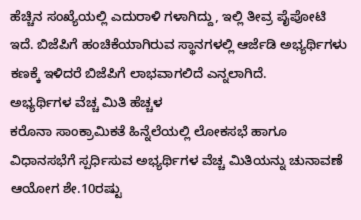ಹೆಚ್ಚಿನ ಸಂಖ್ಯೆಯಲ್ಲಿ ಎದುರಾಳಿ ಗಳಾಗಿದ್ದು, ಇಲ್ಲಿ ತೀವ್ರ ಪೈಪೋಟಿ ಇದೆ. ಬಿಜೆಪಿಗೆ ಹಂಚಿಕೆಯಾಗಿರುವ ಸ್ಥಾನಗಳಲ್ಲಿ ಆರ್ಜೆಡಿ ಅಭ್ಯರ್ಥಿಗಳು ಕಣಕ್ಕೆ ಇಳಿದರೆ ಬಿಜೆಪಿಗೆ ಲಾಭವಾಗಲಿದೆ ಎನ್ನಲಾಗಿದೆ.
ಅಭ್ಯರ್ಥಿಗಳ ವೆಚ್ಚ ಮಿತಿ ಹೆಚ್ಚಳ
ಕರೊನಾ ಸಾಂಕ್ರಾಮಿಕತೆ ಹಿನ್ನೆಲೆಯಲ್ಲಿ ಲೋಕಸಭೆ ಹಾಗೂ ವಿಧಾನಸಭೆಗೆ ಸ್ಪರ್ಧಿಸುವ ಅಭ್ಯರ್ಥಿಗಳ ವೆಚ್ಚ ಮಿತಿಯನ್ನು ಚುನಾವಣೆ ಆಯೋಗ ಶೇ.10ರಷ್ಟು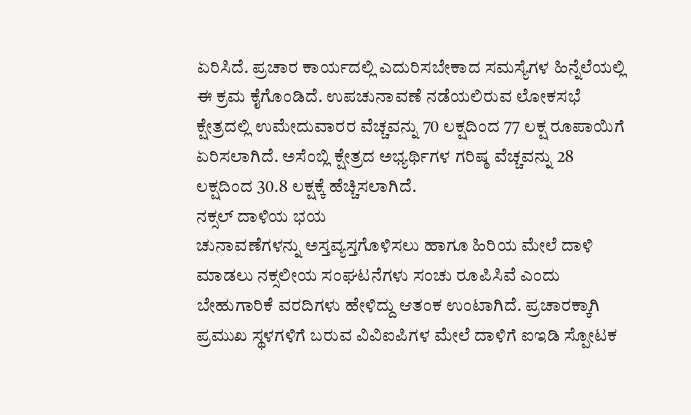ಏರಿಸಿದೆ. ಪ್ರಚಾರ ಕಾರ್ಯದಲ್ಲಿ ಎದುರಿಸಬೇಕಾದ ಸಮಸ್ಯೆಗಳ ಹಿನ್ನೆಲೆಯಲ್ಲಿ ಈ ಕ್ರಮ ಕೈಗೊಂಡಿದೆ. ಉಪಚುನಾವಣೆ ನಡೆಯಲಿರುವ ಲೋಕಸಭೆ ಕ್ಷೇತ್ರದಲ್ಲಿ ಉಮೇದುವಾರರ ವೆಚ್ಚವನ್ನು 70 ಲಕ್ಷದಿಂದ 77 ಲಕ್ಷ ರೂಪಾಯಿಗೆ ಏರಿಸಲಾಗಿದೆ. ಅಸೆಂಬ್ಲಿ ಕ್ಷೇತ್ರದ ಅಭ್ಯರ್ಥಿಗಳ ಗರಿಷ್ಠ ವೆಚ್ಚವನ್ನು 28 ಲಕ್ಷದಿಂದ 30.8 ಲಕ್ಷಕ್ಕೆ ಹೆಚ್ಚಿಸಲಾಗಿದೆ.
ನಕ್ಸಲ್ ದಾಳಿಯ ಭಯ
ಚುನಾವಣೆಗಳನ್ನು ಅಸ್ತವ್ಯಸ್ತಗೊಳಿಸಲು ಹಾಗೂ ಹಿರಿಯ ಮೇಲೆ ದಾಳಿ ಮಾಡಲು ನಕ್ಸಲೀಯ ಸಂಘಟನೆಗಳು ಸಂಚು ರೂಪಿಸಿವೆ ಎಂದು ಬೇಹುಗಾರಿಕೆ ವರದಿಗಳು ಹೇಳಿದ್ದು ಆತಂಕ ಉಂಟಾಗಿದೆ. ಪ್ರಚಾರಕ್ಕಾಗಿ ಪ್ರಮುಖ ಸ್ಥಳಗಳಿಗೆ ಬರುವ ವಿವಿಐಪಿಗಳ ಮೇಲೆ ದಾಳಿಗೆ ಐಇಡಿ ಸ್ಪೋಟಕ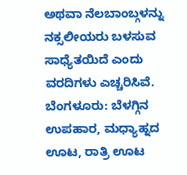ಅಥವಾ ನೆಲಬಾಂಬ್ಗಳನ್ನು ನಕ್ಸಲೀಯರು ಬಳಸುವ ಸಾಧ್ಯೆತಯಿದೆ ಎಂದು ವರದಿಗಳು ಎಚ್ಚರಿಸಿವೆ.
ಬೆಂಗಳೂರು: ಬೆಳಗ್ಗಿನ ಉಪಹಾರ, ಮಧ್ಯಾಹ್ನದ ಊಟ, ರಾತ್ರಿ ಊಟ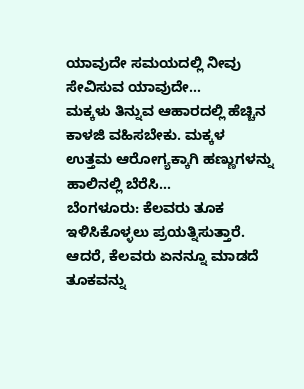ಯಾವುದೇ ಸಮಯದಲ್ಲಿ ನೀವು ಸೇವಿಸುವ ಯಾವುದೇ…
ಮಕ್ಕಳು ತಿನ್ನುವ ಆಹಾರದಲ್ಲಿ ಹೆಚ್ಚಿನ ಕಾಳಜಿ ವಹಿಸಬೇಕು. ಮಕ್ಕಳ ಉತ್ತಮ ಆರೋಗ್ಯಕ್ಕಾಗಿ ಹಣ್ಣುಗಳನ್ನು ಹಾಲಿನಲ್ಲಿ ಬೆರೆಸಿ…
ಬೆಂಗಳೂರು: ಕೆಲವರು ತೂಕ ಇಳಿಸಿಕೊಳ್ಳಲು ಪ್ರಯತ್ನಿಸುತ್ತಾರೆ. ಆದರೆ, ಕೆಲವರು ಏನನ್ನೂ ಮಾಡದೆ ತೂಕವನ್ನು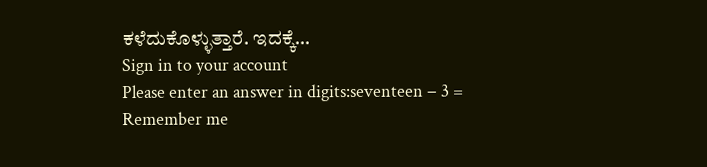ಕಳೆದುಕೊಳ್ಳುತ್ತಾರೆ. ಇದಕ್ಕೆ…
Sign in to your account
Please enter an answer in digits:seventeen − 3 =
Remember me